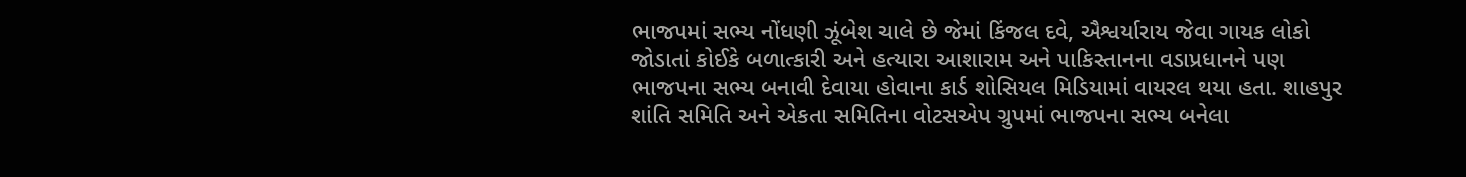ભાજપમાં સભ્ય નોંધણી ઝૂંબેશ ચાલે છે જેમાં કિંજલ દવે, ઐશ્વર્યારાય જેવા ગાયક લોકો જોડાતાં કોઈકે બળાત્કારી અને હત્યારા આશારામ અને પાકિસ્તાનના વડાપ્રધાનને પણ ભાજપના સભ્ય બનાવી દેવાયા હોવાના કાર્ડ શોસિયલ મિડિયામાં વાયરલ થયા હતા. શાહપુર શાંતિ સમિતિ અને એકતા સમિતિના વોટસએપ ગ્રુપમાં ભાજપના સભ્ય બનેલા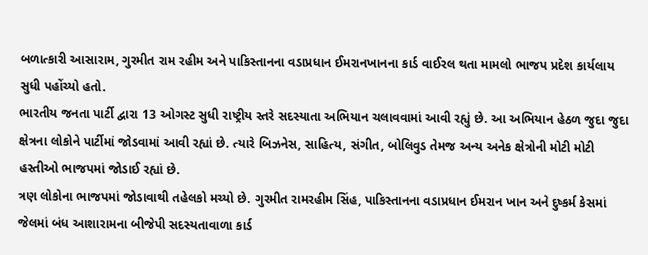બળાત્કારી આસારામ, ગુરમીત રામ રહીમ અને પાકિસ્તાનના વડાપ્રધાન ઈમરાનખાનના કાર્ડ વાઈરલ થતા મામલો ભાજપ પ્રદેશ કાર્યલાય સુધી પહોંચ્યો હતો.
ભારતીય જનતા પાર્ટી દ્વારા 13 ઓગસ્ટ સુધી રાષ્ટ્રીય સ્તરે સદસ્યાતા અભિયાન ચલાવવામાં આવી રહ્યું છે. આ અભિયાન હેઠળ જુદા જુદા ક્ષેત્રના લોકોને પાર્ટીમાં જોડવામાં આવી રહ્યાં છે. ત્યારે બિઝનેસ, સાહિત્ય, સંગીત, બોલિવુડ તેમજ અન્ય અનેક ક્ષેત્રોની મોટી મોટી હસ્તીઓ ભાજપમાં જોડાઈ રહ્યાં છે.
ત્રણ લોકોના ભાજપમાં જોડાવાથી તહેલકો મચ્યો છે. ગુરમીત રામરહીમ સિંહ, પાકિસ્તાનના વડાપ્રધાન ઈમરાન ખાન અને દુષ્કર્મ કેસમાં જેલમાં બંધ આશારામના બીજેપી સદસ્યતાવાળા કાર્ડ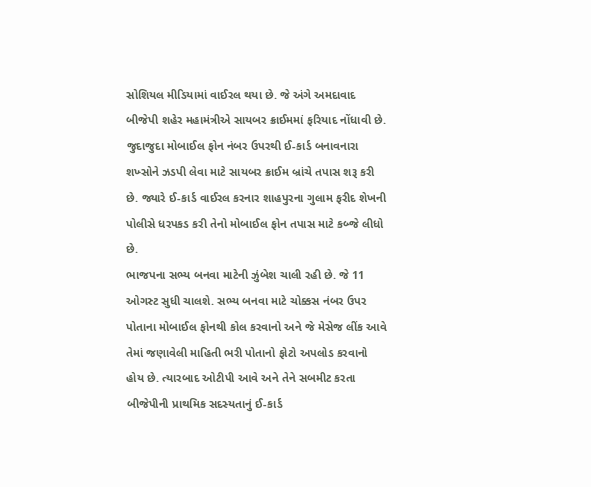સોશિયલ મીડિયામાં વાઈરલ થયા છે. જે અંગે અમદાવાદ બીજેપી શહેર મહામંત્રીએ સાયબર ક્રાઈમમાં ફરિયાદ નોંધાવી છે.
જુદાજુદા મોબાઈલ ફોન નંબર ઉપરથી ઈ-કાર્ડ બનાવનારા શખ્સોને ઝડપી લેવા માટે સાયબર ક્રાઈમ બ્રાંચે તપાસ શરૂ કરી છે. જ્યારે ઈ-કાર્ડ વાઈરલ કરનાર શાહપુરના ગુલામ ફરીદ શેખની પોલીસે ધરપકડ કરી તેનો મોબાઈલ ફોન તપાસ માટે કબ્જે લીધો છે.
ભાજપના સભ્ય બનવા માટેની ઝુંબેશ ચાલી રહી છે. જે 11 ઓગસ્ટ સુધી ચાલશે. સભ્ય બનવા માટે ચોક્કસ નંબર ઉપર પોતાના મોબાઈલ ફોનથી કોલ કરવાનો અને જે મેસેજ લીંક આવે તેમાં જણાવેલી માહિતી ભરી પોતાનો ફોટો અપલોડ કરવાનો હોય છે. ત્યારબાદ ઓટીપી આવે અને તેને સબમીટ કરતા બીજેપીની પ્રાથમિક સદસ્યતાનું ઈ-કાર્ડ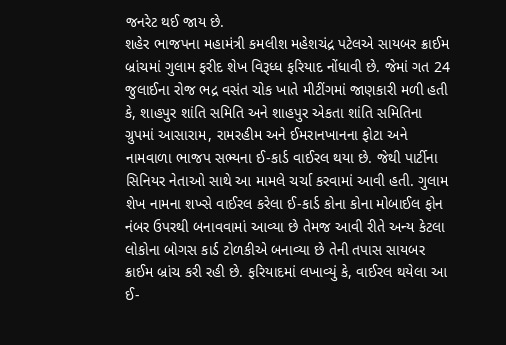જનરેટ થઈ જાય છે.
શહેર ભાજપના મહામંત્રી કમલીશ મહેશચંદ્ર પટેલએ સાયબર ક્રાઈમ બ્રાંચમાં ગુલામ ફરીદ શેખ વિરૂધ્ધ ફરિયાદ નોંધાવી છે. જેમાં ગત 24 જુલાઈના રોજ ભદ્ર વસંત ચોક ખાતે મીટીંગમાં જાણકારી મળી હતી કે, શાહપુર શાંતિ સમિતિ અને શાહપુર એકતા શાંતિ સમિતિના ગ્રુપમાં આસારામ, રામરહીમ અને ઈમરાનખાનના ફોટા અને નામવાળા ભાજપ સભ્યના ઈ-કાર્ડ વાઈરલ થયા છે. જેથી પાર્ટીના સિનિયર નેતાઓ સાથે આ મામલે ચર્ચા કરવામાં આવી હતી. ગુલામ શેખ નામના શખ્સે વાઈરલ કરેલા ઈ-કાર્ડ કોના કોના મોબાઈલ ફોન નંબર ઉપરથી બનાવવામાં આવ્યા છે તેમજ આવી રીતે અન્ય કેટલા લોકોના બોગસ કાર્ડ ટોળકીએ બનાવ્યા છે તેની તપાસ સાયબર ક્રાઈમ બ્રાંચ કરી રહી છે. ફરિયાદમાં લખાવ્યું કે, વાઈરલ થયેલા આ ઈ-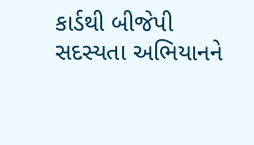કાર્ડથી બીજેપી સદસ્યતા અભિયાનને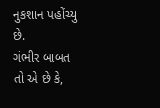નુકશાન પહોંચ્યુ છે.
ગંભીર બાબત તો એ છે કે,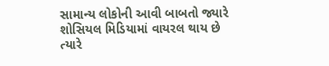સામાન્ય લોકોની આવી બાબતો જ્યારે શોસિયલ મિડિયામાં વાયરલ થાય છે ત્યારે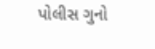પોલીસ ગુનો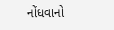નોંધવાનો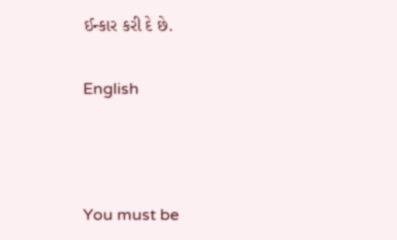ઈન્કાર કરી દે છે.


English





You must be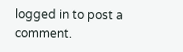logged in to post a comment.